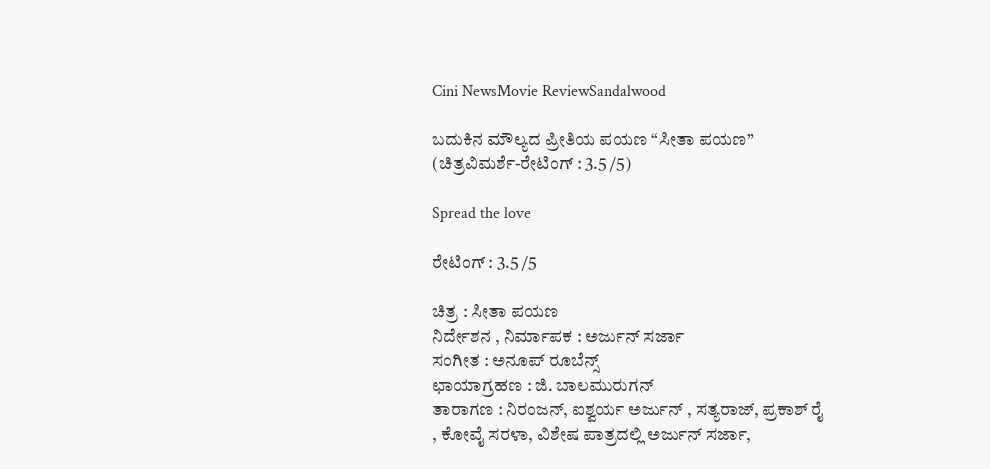Cini NewsMovie ReviewSandalwood

ಬದುಕಿನ ಮೌಲ್ಯದ ಪ್ರೀತಿಯ ಪಯಣ “ಸೀತಾ ಪಯಣ” (ಚಿತ್ರವಿಮರ್ಶೆ-ರೇಟಿಂಗ್ : 3.5 /5)

Spread the love

ರೇಟಿಂಗ್ : 3.5 /5

ಚಿತ್ರ : ಸೀತಾ ಪಯಣ
ನಿರ್ದೇಶನ , ನಿರ್ಮಾಪಕ : ಅರ್ಜುನ್ ಸರ್ಜಾ
ಸಂಗೀತ : ಅನೂಪ್ ರೂಬೆನ್ಸ್
ಛಾಯಾಗ್ರಹಣ : ಜಿ. ಬಾಲಮುರುಗನ್
ತಾರಾಗಣ : ನಿರಂಜನ್, ಐಶ್ವರ್ಯ ಅರ್ಜುನ್ , ಸತ್ಯರಾಜ್, ಪ್ರಕಾಶ್ ರೈ , ಕೋವೈ ಸರಳಾ, ವಿಶೇಷ ಪಾತ್ರದಲ್ಲಿ ಅರ್ಜುನ್ ಸರ್ಜಾ,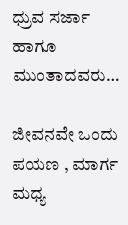ಧ್ರುವ ಸರ್ಜಾ ಹಾಗೂ ಮುಂತಾದವರು…

ಜೀವನವೇ ಒಂದು ಪಯಣ , ಮಾರ್ಗ ಮಧ್ಯ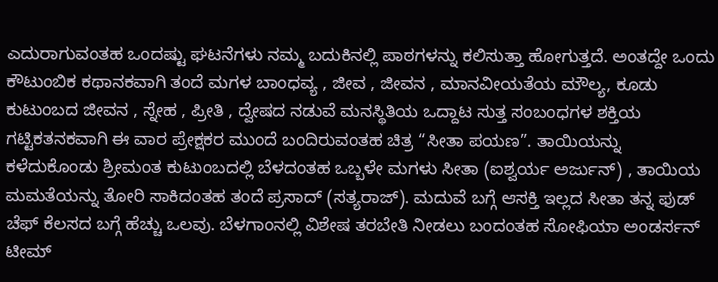ಎದುರಾಗುವಂತಹ ಒಂದಷ್ಟು ಘಟನೆಗಳು ನಮ್ಮ ಬದುಕಿನಲ್ಲಿ ಪಾಠಗಳನ್ನು ಕಲಿಸುತ್ತಾ ಹೋಗುತ್ತದೆ. ಅಂತದ್ದೇ ಒಂದು ಕೌಟುಂಬಿಕ ಕಥಾನಕವಾಗಿ ತಂದೆ ಮಗಳ ಬಾಂಧವ್ಯ , ಜೀವ , ಜೀವನ , ಮಾನವೀಯತೆಯ ಮೌಲ್ಯ, ಕೂಡು ಕುಟುಂಬದ ಜೀವನ , ಸ್ನೇಹ , ಪ್ರೀತಿ , ದ್ವೇಷದ ನಡುವೆ ಮನಸ್ಥಿತಿಯ ಒದ್ದಾಟ ಸುತ್ತ ಸಂಬಂಧಗಳ ಶಕ್ತಿಯ ಗಟ್ಟಿಕತನಕವಾಗಿ ಈ ವಾರ ಪ್ರೇಕ್ಷಕರ ಮುಂದೆ ಬಂದಿರುವಂತಹ ಚಿತ್ರ “ಸೀತಾ ಪಯಣ”. ತಾಯಿಯನ್ನು ಕಳೆದುಕೊಂಡು ಶ್ರೀಮಂತ ಕುಟುಂಬದಲ್ಲಿ ಬೆಳದಂತಹ ಒಬ್ಬಳೇ ಮಗಳು ಸೀತಾ (ಐಶ್ವರ್ಯ ಅರ್ಜುನ್) , ತಾಯಿಯ ಮಮತೆಯನ್ನು ತೋರಿ ಸಾಕಿದಂತಹ ತಂದೆ ಪ್ರಸಾದ್ (ಸತ್ಯರಾಜ್). ಮದುವೆ ಬಗ್ಗೆ ಆಸಕ್ತಿ ಇಲ್ಲದ ಸೀತಾ ತನ್ನ ಫುಡ್ ಚೆಫ್ ಕೆಲಸದ ಬಗ್ಗೆ ಹೆಚ್ಚು ಒಲವು. ಬೆಳಗಾಂನಲ್ಲಿ ವಿಶೇಷ ತರಬೇತಿ ನೀಡಲು ಬಂದಂತಹ ಸೋಫಿಯಾ ಅಂಡರ್ಸನ್ ಟೀಮ್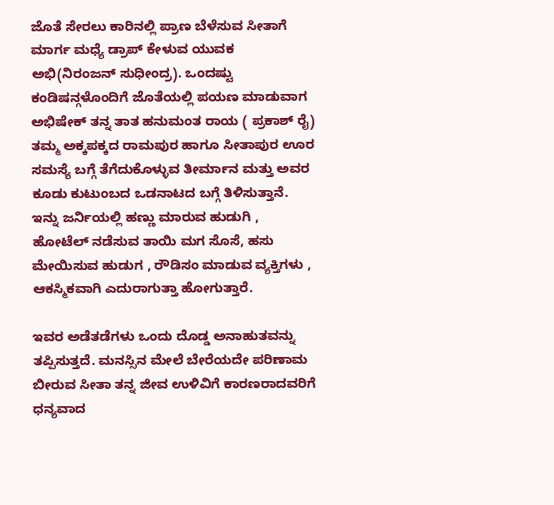ಜೊತೆ ಸೇರಲು ಕಾರಿನಲ್ಲಿ ಪ್ರಾಣ ಬೆಳೆಸುವ ಸೀತಾಗೆ ಮಾರ್ಗ ಮಧ್ಯೆ ಡ್ರಾಪ್ ಕೇಳುವ ಯುವಕ ಅಭಿ(ನಿರಂಜನ್ ಸುಧೀಂದ್ರ). ಒಂದಷ್ಟು ಕಂಡಿಷನ್ಗಳೊಂದಿಗೆ ಜೊತೆಯಲ್ಲಿ ಪಯಣ ಮಾಡುವಾಗ ಅಭಿಷೇಕ್ ತನ್ನ ತಾತ ಹನುಮಂತ ರಾಯ ( ಪ್ರಕಾಶ್ ರೈ) ತಮ್ಮ ಅಕ್ಕಪಕ್ಕದ ರಾಮಪುರ ಹಾಗೂ ಸೀತಾಪುರ ಊರ ಸಮಸ್ಯೆ ಬಗ್ಗೆ ತೆಗೆದುಕೊಳ್ಳುವ ತೀರ್ಮಾನ ಮತ್ತು ಅವರ ಕೂಡು ಕುಟುಂಬದ ಒಡನಾಟದ ಬಗ್ಗೆ ತಿಳಿಸುತ್ತಾನೆ. ಇನ್ನು ಜರ್ನಿಯಲ್ಲಿ ಹಣ್ಣು ಮಾರುವ ಹುಡುಗಿ , ಹೋಟೆಲ್ ನಡೆಸುವ ತಾಯಿ ಮಗ ಸೊಸೆ, ಹಸು ಮೇಯಿಸುವ ಹುಡುಗ , ರೌಡಿಸಂ ಮಾಡುವ ವ್ಯಕ್ತಿಗಳು , ಆಕಸ್ಮಿಕವಾಗಿ ಎದುರಾಗುತ್ತಾ ಹೋಗುತ್ತಾರೆ.

ಇವರ ಅಡೆತಡೆಗಳು ಒಂದು ದೊಡ್ಡ ಅನಾಹುತವನ್ನು ತಪ್ಪಿಸುತ್ತದೆ. ಮನಸ್ಸಿನ ಮೇಲೆ ಬೇರೆಯದೇ ಪರಿಣಾಮ ಬೀರುವ ಸೀತಾ ತನ್ನ ಜೀವ ಉಳಿವಿಗೆ ಕಾರಣರಾದವರಿಗೆ ಧನ್ಯವಾದ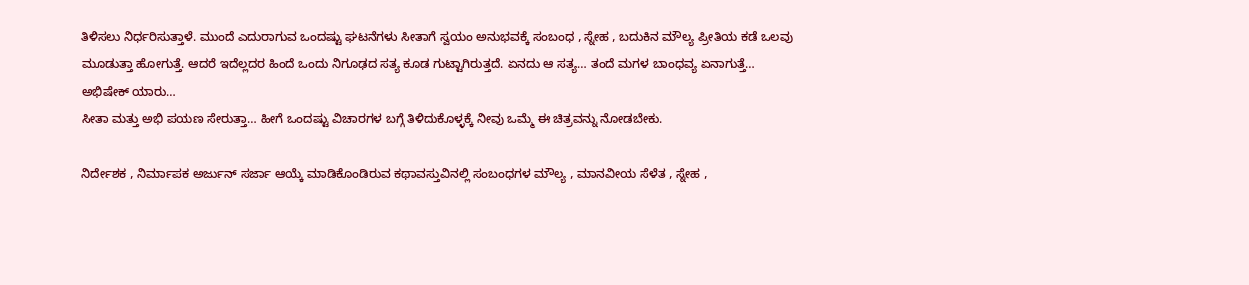ತಿಳಿಸಲು ನಿರ್ಧರಿಸುತ್ತಾಳೆ. ಮುಂದೆ ಎದುರಾಗುವ ಒಂದಷ್ಟು ಘಟನೆಗಳು ಸೀತಾಗೆ ಸ್ವಯಂ ಅನುಭವಕ್ಕೆ ಸಂಬಂಧ , ಸ್ನೇಹ , ಬದುಕಿನ ಮೌಲ್ಯ ಪ್ರೀತಿಯ ಕಡೆ ಒಲವು ಮೂಡುತ್ತಾ ಹೋಗುತ್ತೆ. ಆದರೆ ಇದೆಲ್ಲದರ ಹಿಂದೆ ಒಂದು ನಿಗೂಢದ ಸತ್ಯ ಕೂಡ ಗುಟ್ಟಾಗಿರುತ್ತದೆ. ಏನದು ಆ ಸತ್ಯ… ತಂದೆ ಮಗಳ ಬಾಂಧವ್ಯ ಏನಾಗುತ್ತೆ… ಅಭಿಷೇಕ್ ಯಾರು…
ಸೀತಾ ಮತ್ತು ಅಭಿ ಪಯಣ ಸೇರುತ್ತಾ… ಹೀಗೆ ಒಂದಷ್ಟು ವಿಚಾರಗಳ ಬಗ್ಗೆ ತಿಳಿದುಕೊಳ್ಳಕ್ಕೆ ನೀವು ಒಮ್ಮೆ ಈ ಚಿತ್ರವನ್ನು ನೋಡಬೇಕು.

ನಿರ್ದೇಶಕ , ನಿರ್ಮಾಪಕ ಅರ್ಜುನ್ ಸರ್ಜಾ ಆಯ್ಕೆ ಮಾಡಿಕೊಂಡಿರುವ ಕಥಾವಸ್ತುವಿನಲ್ಲಿ ಸಂಬಂಧಗಳ ಮೌಲ್ಯ , ಮಾನವೀಯ ಸೆಳೆತ , ಸ್ನೇಹ ,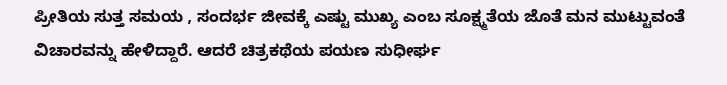ಪ್ರೀತಿಯ ಸುತ್ತ ಸಮಯ , ಸಂದರ್ಭ ಜೀವಕ್ಕೆ ಎಷ್ಟು ಮುಖ್ಯ ಎಂಬ ಸೂಕ್ಷ್ಮತೆಯ ಜೊತೆ ಮನ ಮುಟ್ಟುವಂತೆ ವಿಚಾರವನ್ನು ಹೇಳಿದ್ದಾರೆ. ಆದರೆ ಚಿತ್ರಕಥೆಯ ಪಯಣ ಸುಧೀರ್ಘ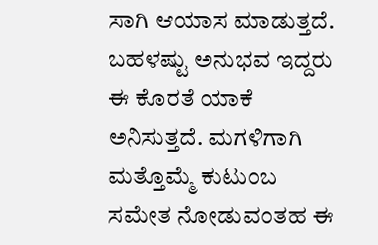ಸಾಗಿ ಆಯಾಸ ಮಾಡುತ್ತದೆ. ಬಹಳಷ್ಟು ಅನುಭವ ಇದ್ದರು ಈ ಕೊರತೆ ಯಾಕೆ ಅನಿಸುತ್ತದೆ. ಮಗಳಿಗಾಗಿ ಮತ್ತೊಮ್ಮೆ ಕುಟುಂಬ ಸಮೇತ ನೋಡುವಂತಹ ಈ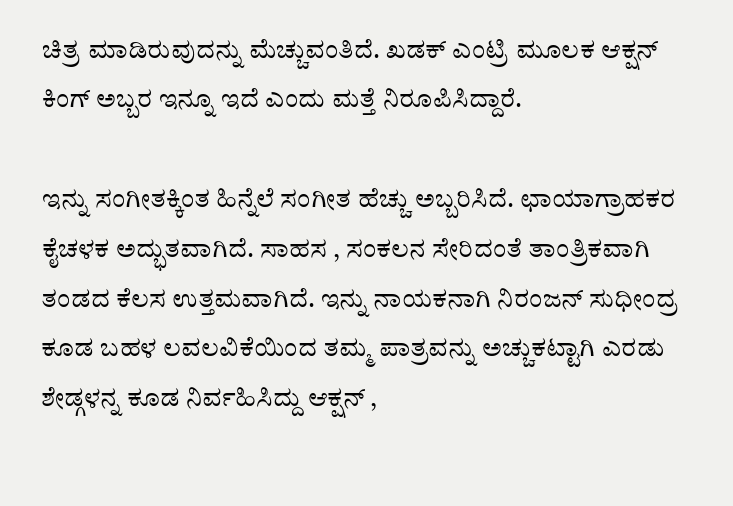ಚಿತ್ರ ಮಾಡಿರುವುದನ್ನು ಮೆಚ್ಚುವಂತಿದೆ. ಖಡಕ್ ಎಂಟ್ರಿ ಮೂಲಕ ಆಕ್ಷನ್ ಕಿಂಗ್ ಅಬ್ಬರ ಇನ್ನೂ ಇದೆ ಎಂದು ಮತ್ತೆ ನಿರೂಪಿಸಿದ್ದಾರೆ.

ಇನ್ನು ಸಂಗೀತಕ್ಕಿಂತ ಹಿನ್ನೆಲೆ ಸಂಗೀತ ಹೆಚ್ಚು ಅಬ್ಬರಿಸಿದೆ. ಛಾಯಾಗ್ರಾಹಕರ ಕೈಚಳಕ ಅದ್ಭುತವಾಗಿದೆ. ಸಾಹಸ , ಸಂಕಲನ ಸೇರಿದಂತೆ ತಾಂತ್ರಿಕವಾಗಿ ತಂಡದ ಕೆಲಸ ಉತ್ತಮವಾಗಿದೆ. ಇನ್ನು ನಾಯಕನಾಗಿ ನಿರಂಜನ್ ಸುಧೀಂದ್ರ ಕೂಡ ಬಹಳ ಲವಲವಿಕೆಯಿಂದ ತಮ್ಮ ಪಾತ್ರವನ್ನು ಅಚ್ಚುಕಟ್ಟಾಗಿ ಎರಡು ಶೇಡ್ಗಳನ್ನ ಕೂಡ ನಿರ್ವಹಿಸಿದ್ದು ಆಕ್ಷನ್ ,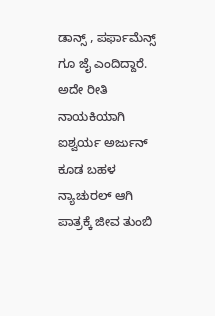ಡಾನ್ಸ್ , ಪರ್ಫಾಮೆನ್ಸ್ ಗೂ ಜೈ ಎಂದಿದ್ದಾರೆ. ಅದೇ ರೀತಿ ನಾಯಕಿಯಾಗಿ ಐಶ್ವರ್ಯ ಅರ್ಜುನ್ ಕೂಡ ಬಹಳ ನ್ಯಾಚುರಲ್ ಆಗಿ ಪಾತ್ರಕ್ಕೆ ಜೀವ ತುಂಬಿ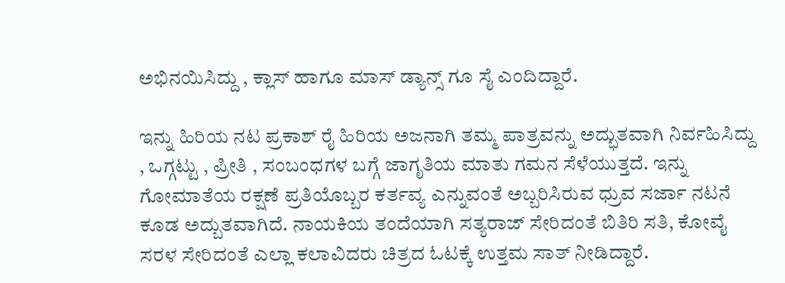ಅಭಿನಯಿಸಿದ್ದು , ಕ್ಲಾಸ್ ಹಾಗೂ ಮಾಸ್ ಡ್ಯಾನ್ಸ್ ಗೂ ಸೈ ಎಂದಿದ್ದಾರೆ.

ಇನ್ನು ಹಿರಿಯ ನಟ ಪ್ರಕಾಶ್ ರೈ ಹಿರಿಯ ಅಜನಾಗಿ ತಮ್ಮ ಪಾತ್ರವನ್ನು ಅದ್ಭುತವಾಗಿ ನಿರ್ವಹಿಸಿದ್ದು , ಒಗ್ಗಟ್ಟು , ಪ್ರೀತಿ , ಸಂಬಂಧಗಳ ಬಗ್ಗೆ ಜಾಗೃತಿಯ ಮಾತು ಗಮನ ಸೆಳೆಯುತ್ತದೆ. ಇನ್ನು ಗೋಮಾತೆಯ ರಕ್ಷಣೆ ಪ್ರತಿಯೊಬ್ಬರ ಕರ್ತವ್ಯ ಎನ್ನುವಂತೆ ಅಬ್ಬರಿಸಿರುವ ಧ್ರುವ ಸರ್ಜಾ ನಟನೆ ಕೂಡ ಅದ್ಬುತವಾಗಿದೆ. ನಾಯಕಿಯ ತಂದೆಯಾಗಿ ಸತ್ಯರಾಜ್ ಸೇರಿದಂತೆ ಬಿತಿರಿ ಸತಿ, ಕೋವೈ ಸರಳ ಸೇರಿದಂತೆ ಎಲ್ಲಾ ಕಲಾವಿದರು ಚಿತ್ರದ ಓಟಕ್ಕೆ ಉತ್ತಮ ಸಾತ್ ನೀಡಿದ್ದಾರೆ.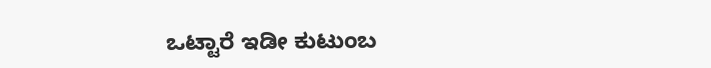ಒಟ್ಟಾರೆ ಇಡೀ ಕುಟುಂಬ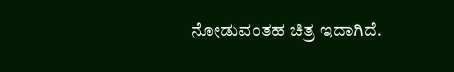ನೋಡುವಂತಹ ಚಿತ್ರ ಇದಾಗಿದೆ.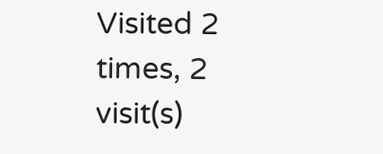Visited 2 times, 2 visit(s)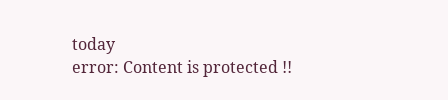today
error: Content is protected !!